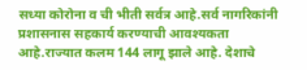सध्या कोरोना व ची भीती सर्वत्र आहे.सर्व नागरिकांनी प्रशासनास सहकार्य करण्याची आवश्यकता आहे.राज्यात कलम 144 लागू झाले आहे. देशाचे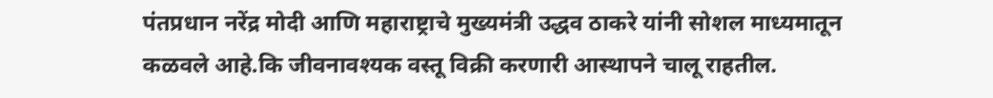पंतप्रधान नरेंद्र मोदी आणि महाराष्ट्राचे मुख्यमंत्री उद्धव ठाकरे यांनी सोशल माध्यमातून कळवले आहे.कि जीवनावश्यक वस्तू विक्री करणारी आस्थापने चालू राहतील.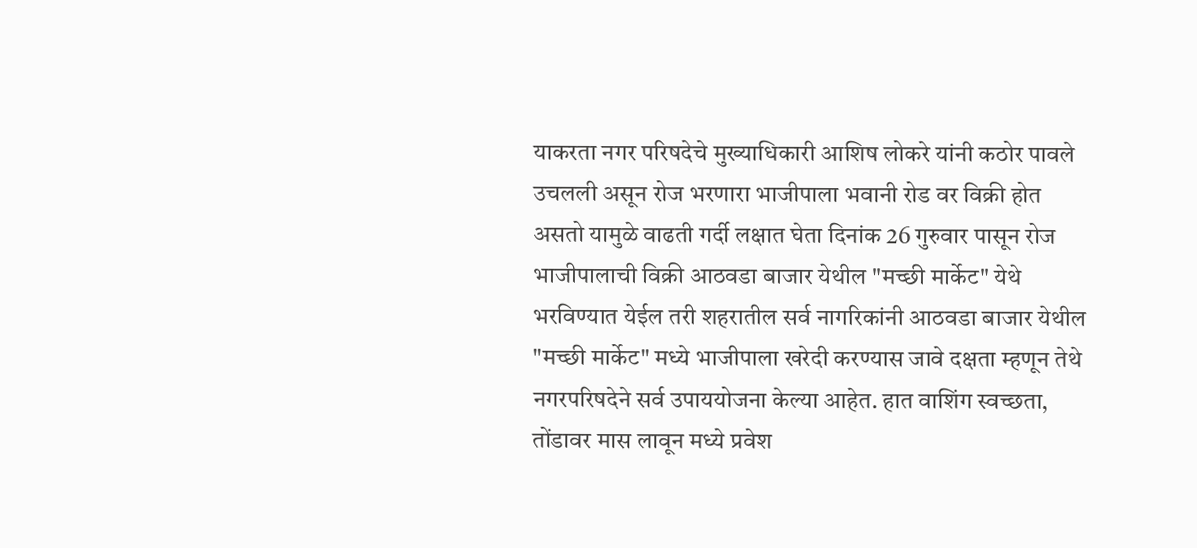याकरता नगर परिषदेचे मुख्याधिकारी आशिष लोकरे यांनी कठोर पावले उचलली असून रोज भरणारा भाजीपाला भवानी रोड वर विक्री होत असतो यामुळे वाढती गर्दी लक्षात घेता दिनांक 26 गुरुवार पासून रोज भाजीपालाची विक्री आठवडा बाजार येथील "मच्छी मार्केट" येथे भरविण्यात येईल तरी शहरातील सर्व नागरिकांनी आठवडा बाजार येथील "मच्छी मार्केट" मध्ये भाजीपाला खरेदी करण्यास जावे दक्षता म्हणून तेथे नगरपरिषदेने सर्व उपाययोजना केल्या आहेत. हात वाशिंग स्वच्छता, तोंडावर मास लावून मध्ये प्रवेश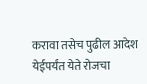करावा तसेच पुढील आदेश येईपर्यंत येते रोजचा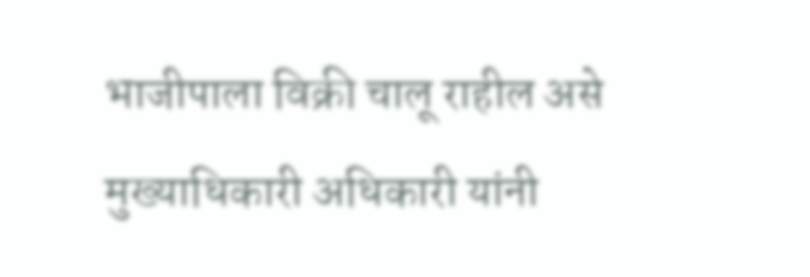भाजीपाला विक्री चालू राहील असे मुख्याधिकारी अधिकारी यांनी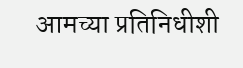आमच्या प्रतिनिधीशी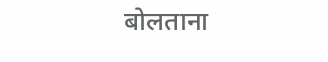बोलताना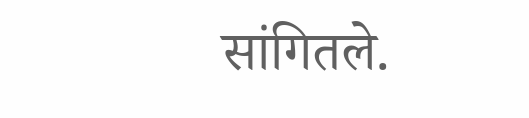सांगितले.